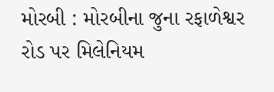મોરબી : મોરબીના જુના રફાળેશ્વર રોડ પર મિલેનિયમ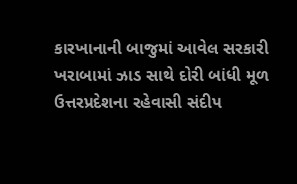કારખાનાની બાજુમાં આવેલ સરકારી ખરાબામાં ઝાડ સાથે દોરી બાંધી મૂળ ઉત્તરપ્રદેશના રહેવાસી સંદીપ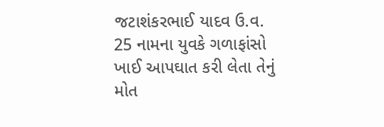જટાશંકરભાઈ યાદવ ઉ.વ. 25 નામના યુવકે ગળાફાંસો ખાઈ આપઘાત કરી લેતા તેનું મોત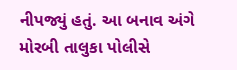નીપજ્યું હતું. આ બનાવ અંગે મોરબી તાલુકા પોલીસે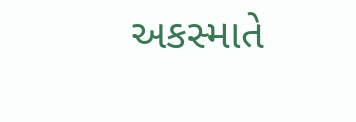અકસ્માતે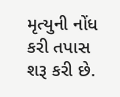મૃત્યુની નોંધ કરી તપાસ શરૂ કરી છે.